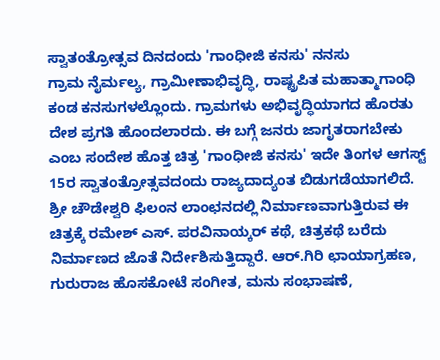ಸ್ವಾತಂತ್ರೋತ್ಸವ ದಿನದಂದು 'ಗಾಂಧೀಜಿ ಕನಸು' ನನಸು
ಗ್ರಾಮ ನೈರ್ಮಲ್ಯ, ಗ್ರಾಮೀಣಾಭಿವೃದ್ಧಿ, ರಾಷ್ಟ್ರಪಿತ ಮಹಾತ್ಮಾಗಾಂಧಿ ಕಂಡ ಕನಸುಗಳಲ್ಲೊಂದು. ಗ್ರಾಮಗಳು ಅಭಿವೃದ್ಧಿಯಾಗದ ಹೊರತು ದೇಶ ಪ್ರಗತಿ ಹೊಂದಲಾರದು. ಈ ಬಗ್ಗೆ ಜನರು ಜಾಗೃತರಾಗಬೇಕು ಎಂಬ ಸಂದೇಶ ಹೊತ್ತ ಚಿತ್ರ 'ಗಾಂಧೀಜಿ ಕನಸು' ಇದೇ ತಿಂಗಳ ಆಗಸ್ಟ್ 15ರ ಸ್ವಾತಂತ್ರೋತ್ಸವದಂದು ರಾಜ್ಯದಾದ್ಯಂತ ಬಿಡುಗಡೆಯಾಗಲಿದೆ.
ಶ್ರೀ ಚೌಡೇಶ್ವರಿ ಫಿಲಂನ ಲಾಂಛನದಲ್ಲಿ ನಿರ್ಮಾಣವಾಗುತ್ತಿರುವ ಈ ಚಿತ್ರಕ್ಕೆ ರಮೇಶ್ ಎಸ್. ಪರವಿನಾಯ್ಕರ್ ಕಥೆ, ಚಿತ್ರಕಥೆ ಬರೆದು ನಿರ್ಮಾಣದ ಜೊತೆ ನಿರ್ದೇಶಿಸುತ್ತಿದ್ದಾರೆ. ಆರ್.ಗಿರಿ ಛಾಯಾಗ್ರಹಣ, ಗುರುರಾಜ ಹೊಸಕೋಟೆ ಸಂಗೀತ, ಮನು ಸಂಭಾಷಣೆ,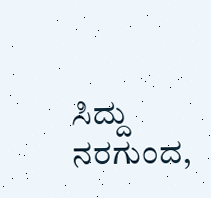ಸಿದ್ದು ನರಗುಂದ,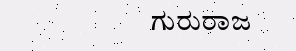ಗುರುರಾಜ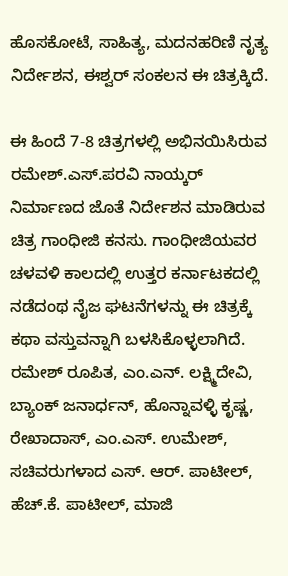ಹೊಸಕೋಟೆ, ಸಾಹಿತ್ಯ, ಮದನಹರಿಣಿ ನೃತ್ಯ ನಿರ್ದೇಶನ, ಈಶ್ವರ್ ಸಂಕಲನ ಈ ಚಿತ್ರಕ್ಕಿದೆ.

ಈ ಹಿಂದೆ 7-8 ಚಿತ್ರಗಳಲ್ಲಿ ಅಭಿನಯಿಸಿರುವ ರಮೇಶ್.ಎಸ್.ಪರವಿ ನಾಯ್ಕರ್ ನಿರ್ಮಾಣದ ಜೊತೆ ನಿರ್ದೇಶನ ಮಾಡಿರುವ ಚಿತ್ರ ಗಾಂಧೀಜಿ ಕನಸು. ಗಾಂಧೀಜಿಯವರ ಚಳವಳಿ ಕಾಲದಲ್ಲಿ ಉತ್ತರ ಕರ್ನಾಟಕದಲ್ಲಿ ನಡೆದಂಥ ನೈಜ ಘಟನೆಗಳನ್ನು ಈ ಚಿತ್ರಕ್ಕೆ ಕಥಾ ವಸ್ತುವನ್ನಾಗಿ ಬಳಸಿಕೊಳ್ಳಲಾಗಿದೆ.
ರಮೇಶ್ ರೂಪಿತ, ಎಂ.ಎನ್. ಲಕ್ಷ್ಮಿದೇವಿ, ಬ್ಯಾಂಕ್ ಜನಾರ್ಧನ್, ಹೊನ್ನಾವಳ್ಳಿ ಕೃಷ್ಣ, ರೇಖಾದಾಸ್, ಎಂ.ಎಸ್. ಉಮೇಶ್, ಸಚಿವರುಗಳಾದ ಎಸ್. ಆರ್. ಪಾಟೀಲ್, ಹೆಚ್.ಕೆ. ಪಾಟೀಲ್, ಮಾಜಿ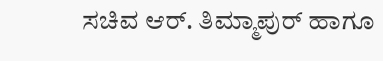ಸಚಿವ ಆರ್. ತಿಮ್ಮಾಪುರ್ ಹಾಗೂ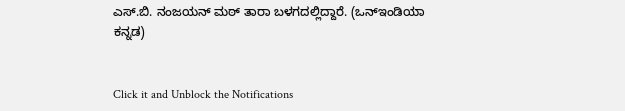ಎಸ್.ಬಿ. ನಂಜಯನ್ ಮಠ್ ತಾರಾ ಬಳಗದಲ್ಲಿದ್ದಾರೆ. (ಒನ್ಇಂಡಿಯಾ ಕನ್ನಡ)


Click it and Unblock the Notifications